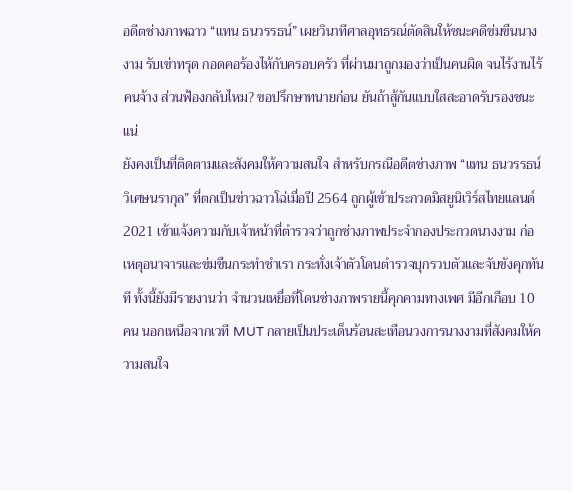อดีตช่างภาพฉาว “แทน ธนวรรธน์” เผยวินาทีศาลอุทธรณ์ตัดสินให้ชนะคดีข่มขืนนางงาม รับเข่าทรุด กอดคอร้องไห้กับครอบครัว ที่ผ่านมาถูกมองว่าเป็นคนผิด จนไร้งานไร้คนจ้าง ส่วนฟ้องกลับไหม? ขอปรึกษาทนายก่อน ยันถ้าสู้กันแบบใสสะอาดรับรองชนะแน่
ยังคงเป็นที่ติดตามและสังคมให้ความสนใจ สำหรับกรณีอดีตช่างภาพ “แทน ธนวรรธน์ วิเศษนรากุล” ที่ตกเป็นข่าวฉาวโฉ่เมื่อปี 2564 ถูกผู้เข้าประกวดมิสยูนิเวิร์สไทยแลนด์ 2021 เข้าแจ้งความกับเจ้าหน้าที่ตำรวจว่าถูกช่างภาพประจำกองประกวดนางงาม ก่อเหตุอนาจารและข่มขืนกระทำชำเรา กระทั่งเจ้าตัวโดนตำรวจบุกรวบตัวและจับขังคุกทันที ทั้งนี้ยังมีรายงานว่า จำนวนเหยื่อที่โดนช่างภาพรายนี้คุกคามทางเพศ มีอีกเกือบ 10 คน นอกเหนือจากเวที MUT กลายเป็นประเด็นร้อนสะเทือนวงการนางงามที่สังคมให้ความสนใจ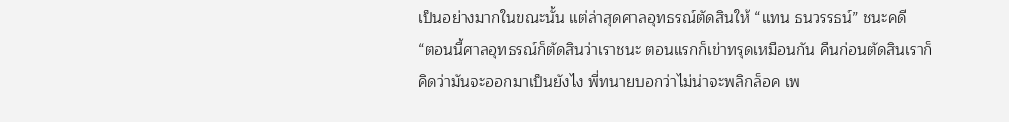เป็นอย่างมากในขณะนั้น แต่ล่าสุดศาลอุทธรณ์ตัดสินให้ “แทน ธนวรรธน์” ชนะคดี
“ตอนนี้ศาลอุทธรณ์ก็ตัดสินว่าเราชนะ ตอนแรกก็เข่าทรุดเหมือนกัน คืนก่อนตัดสินเราก็คิดว่ามันจะออกมาเป็นยังไง พี่ทนายบอกว่าไม่น่าจะพลิกล็อค เพ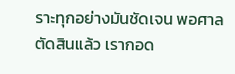ราะทุกอย่างมันชัดเจน พอศาลตัดสินแล้ว เรากอด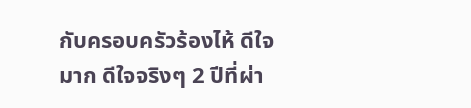กับครอบครัวร้องไห้ ดีใจมาก ดีใจจริงๆ 2 ปีที่ผ่า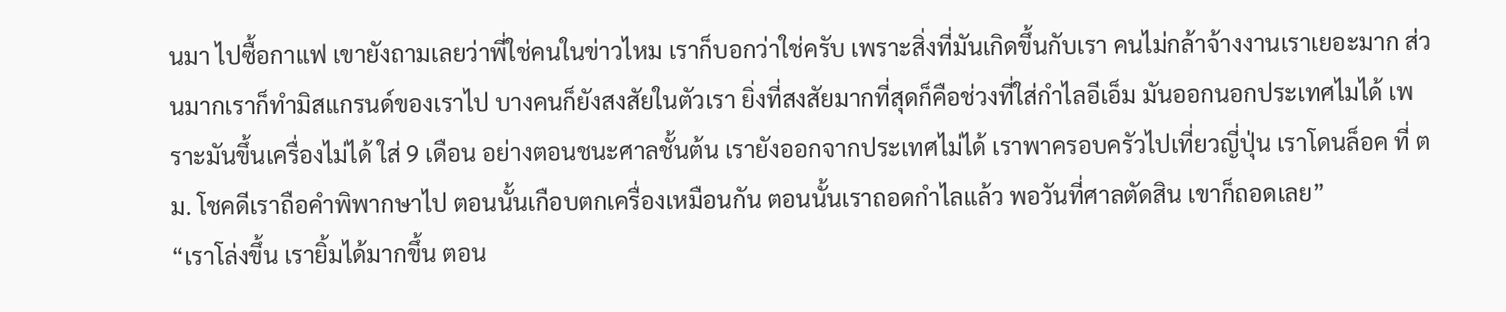นมา ไปซื้อกาแฟ เขายังถามเลยว่าพี่ใช่คนในข่าวไหม เราก็บอกว่าใช่ครับ เพราะสิ่งที่มันเกิดขึ้นกับเรา คนไม่กล้าจ้างงานเราเยอะมาก ส่วนมากเราก็ทำมิสแกรนด์ของเราไป บางคนก็ยังสงสัยในตัวเรา ยิ่งที่สงสัยมากที่สุดก็คือช่วงที่ใส่กำไลอีเอ็ม มันออกนอกประเทศไมได้ เพราะมันขึ้นเครื่องไม่ได้ ใส่ 9 เดือน อย่างตอนชนะศาลชั้นต้น เรายังออกจากประเทศไม่ได้ เราพาครอบครัวไปเที่ยวญี่ปุ่น เราโดนล็อค ที่ ตม. โชคดีเราถือคำพิพากษาไป ตอนนั้นเกือบตกเครื่องเหมือนกัน ตอนนั้นเราถอดกำไลแล้ว พอวันที่ศาลตัดสิน เขาก็ถอดเลย”
“เราโล่งขึ้น เรายิ้มได้มากขึ้น ตอน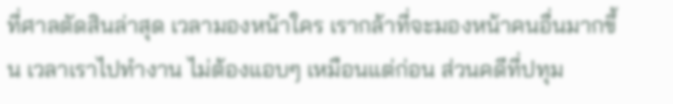ที่ศาลตัดสินล่าสุด เวลามองหน้าใคร เรากล้าที่จะมองหน้าคนอื่นมากขึ้น เวลาเราไปทำงาน ไม่ต้องแอบๆ เหมือนแต่ก่อน ส่วนคดีที่ปทุม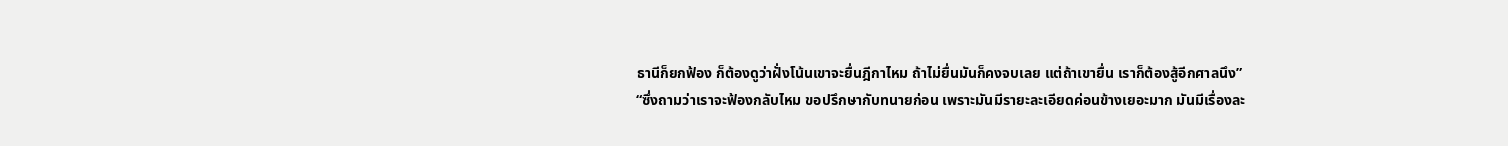ธานีก็ยกฟ้อง ก็ต้องดูว่าฝั่งโน้นเขาจะยื่นฎีกาไหม ถ้าไม่ยื่นมันก็คงจบเลย แต่ถ้าเขายื่น เราก็ต้องสู้อีกศาลนึง”
“ซึ่งถามว่าเราจะฟ้องกลับไหม ขอปรึกษากับทนายก่อน เพราะมันมีรายะละเอียดค่อนข้างเยอะมาก มันมีเรื่องละ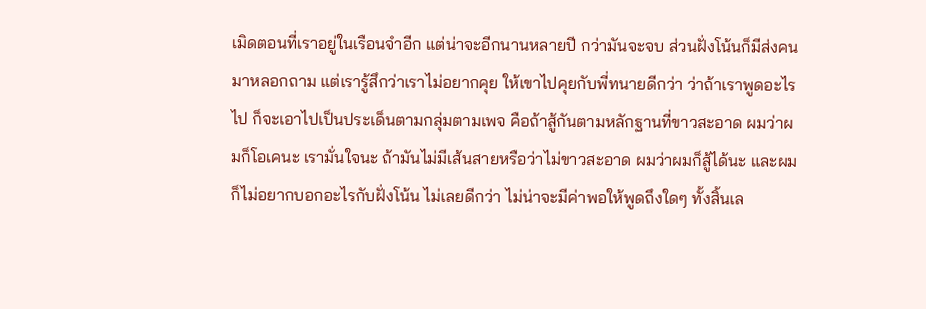เมิดตอนที่เราอยู่ในเรือนจำอีก แต่น่าจะอีกนานหลายปี กว่ามันจะจบ ส่วนฝั่งโน้นก็มีส่งคนมาหลอกถาม แต่เรารู้สึกว่าเราไม่อยากคุย ให้เขาไปคุยกับพี่ทนายดีกว่า ว่าถ้าเราพูดอะไรไป ก็จะเอาไปเป็นประเด็นตามกลุ่มตามเพจ คือถ้าสู้กันตามหลักฐานที่ขาวสะอาด ผมว่าผมก็โอเคนะ เรามั่นใจนะ ถ้ามันไม่มีเส้นสายหรือว่าไม่ขาวสะอาด ผมว่าผมก็สู้ได้นะ และผมก็ไม่อยากบอกอะไรกับฝั่งโน้น ไม่เลยดีกว่า ไม่น่าจะมีค่าพอให้พูดถึงใดๆ ทั้งสิ้นเล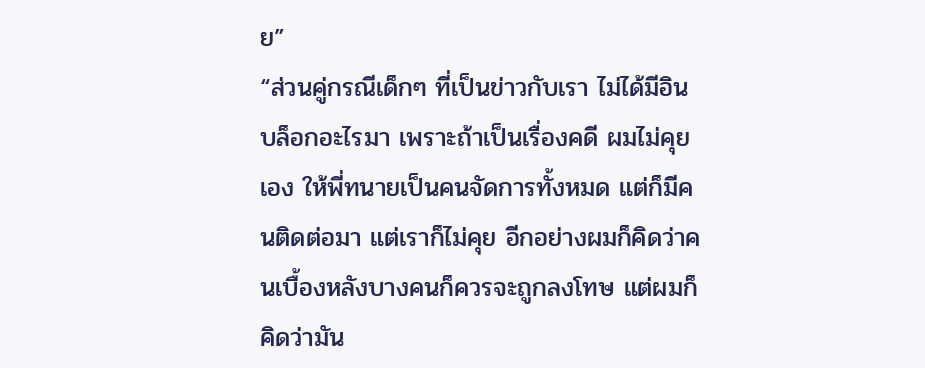ย”
“ส่วนคู่กรณีเด็กๆ ที่เป็นข่าวกับเรา ไม่ได้มีอินบล็อกอะไรมา เพราะถ้าเป็นเรื่องคดี ผมไม่คุยเอง ให้พี่ทนายเป็นคนจัดการทั้งหมด แต่ก็มีคนติดต่อมา แต่เราก็ไม่คุย อีกอย่างผมก็คิดว่าคนเบื้องหลังบางคนก็ควรจะถูกลงโทษ แต่ผมก็คิดว่ามัน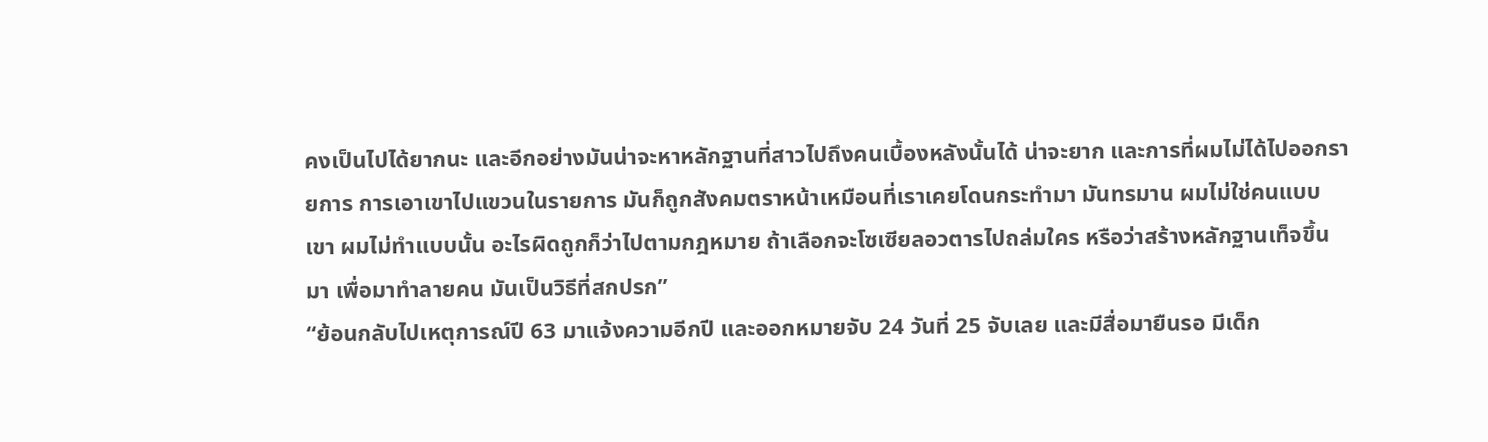คงเป็นไปได้ยากนะ และอีกอย่างมันน่าจะหาหลักฐานที่สาวไปถึงคนเบื้องหลังนั้นได้ น่าจะยาก และการที่ผมไม่ได้ไปออกรายการ การเอาเขาไปแขวนในรายการ มันก็ถูกสังคมตราหน้าเหมือนที่เราเคยโดนกระทำมา มันทรมาน ผมไม่ใช่คนแบบเขา ผมไม่ทำแบบนั้น อะไรผิดถูกก็ว่าไปตามกฎหมาย ถ้าเลือกจะโซเซียลอวตารไปถล่มใคร หรือว่าสร้างหลักฐานเท็จขึ้นมา เพื่อมาทำลายคน มันเป็นวิธีที่สกปรก”
“ย้อนกลับไปเหตุการณ์ปี 63 มาแจ้งความอีกปี และออกหมายจับ 24 วันที่ 25 จับเลย และมีสื่อมายืนรอ มีเด็ก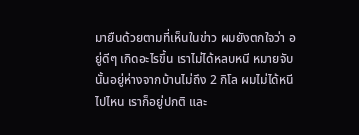มายืนด้วยตามที่เห็นในข่าว ผมยังตกใจว่า อยู่ดีๆ เกิดอะไรขึ้น เราไม่ได้หลบหนี หมายจับนั้นอยู่ห่างจากบ้านไม่ถึง 2 กิโล ผมไม่ได้หนีไปไหน เราก็อยู่ปกติ และ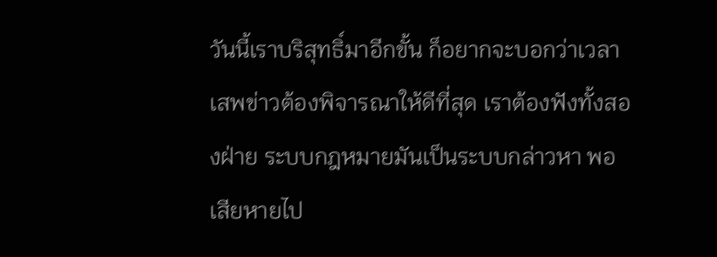วันนี้เราบริสุทธิ์มาอีกขั้น ก็อยากจะบอกว่าเวลาเสพข่าวต้องพิจารณาให้ดีที่สุด เราต้องฟังทั้งสองฝ่าย ระบบกฎหมายมันเป็นระบบกล่าวหา พอเสียหายไป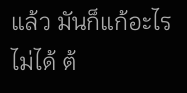แล้ว มันก็แก้อะไรไม่ได้ ต้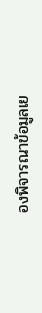องพิจารณาข้อมูลเย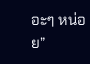อะๆ หน่อย”